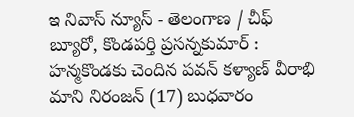ఇ నివాస్ న్యూస్ - తెలంగాణ / చీఫ్ బ్యూరో, కొండపర్తి ప్రసన్నకుమార్ : హన్మకొండకు చెందిన పవన్ కళ్యాణ్ వీరాభి మాని నిరంజన్ (17) బుధవారం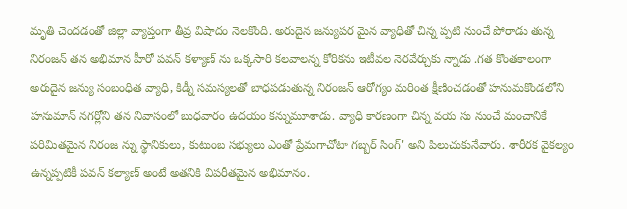మృతి చెందడంతో జిల్లా వ్యాప్తంగా తీవ్ర విషాదం నెలకొంది. అరుదైన జన్యుపర మైన వ్యాధితో చిన్న ప్పటి నుంచే పోరాడు తున్న నిరంజన్ తన అభిమాన హీరో పవన్ కళ్యాణ్ ను ఒక్కసారి కలవాలన్న కోరికను ఇటీవల నెరవేర్చుకు న్నాడు .గత కొంతకాలంగా అరుదైన జన్యు సంబంధిత వ్యాధి, కిడ్నీ సమస్యలతో బాధపడుతున్న నిరంజన్ ఆరోగ్యం మరింత క్షీణించడంతో హనుమకొండలోని హనుమాన్ నగర్లోని తన నివాసంలో బుధవారం ఉదయం కన్నుమూశాడు. వ్యాధి కారణంగా చిన్న వయ సు నుంచే మంచానికే పరిమితమైన నిరంజ న్ను స్థానికులు, కుటుంబ సభ్యులు ఎంతో ప్రేమగాచోటా గబ్బర్ సింగ్' అని పిలుచుకునేవారు. శారీరక వైకల్యం ఉన్నప్పటికీ పవన్ కల్యాణ్ అంటే అతనికి విపరీతమైన అభిమానం.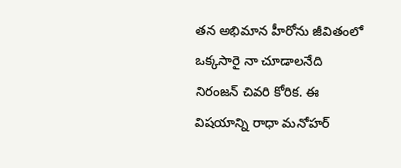తన అభిమాన హీరోను జీవితంలో ఒక్కసారై నా చూడాలనేది నిరంజన్ చివరి కోరిక. ఈ విషయాన్ని రాధా మనోహర్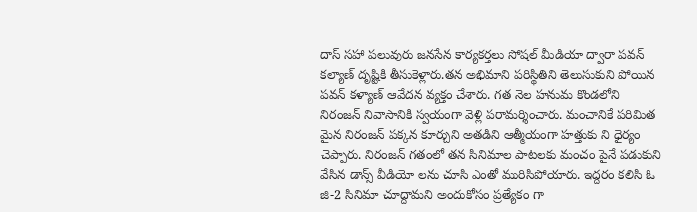దాస్ సహా పలువురు జనసేన కార్యకర్తలు సోషల్ మీడియా ద్వారా పవన్ కల్యాణ్ దృష్టికి తీసుకెళ్లారు.తన అభిమాని పరిస్థితిని తెలుసుకుని పోయిన పవన్ కళ్యాణ్ ఆవేదన వ్యక్తం చేశారు. గత నెల హనుమ కొండలోని నిరంజన్ నివాసానికి స్వయంగా వెళ్లి పరామర్శించారు. మంచానికే పరిమిత మైన నిరంజన్ పక్కన కూర్చుని అతడిని ఆత్మీయంగా హత్తుకు ని ధైర్యం చెప్పారు. నిరంజన్ గతంలో తన సినిమాల పాటలకు మంచం పైనే పడుకుని వేసిన డాన్స్ వీడియో లను చూసి ఎంతో మురిసిపోయారు. ఇద్దరం కలిసి ఓ జి-2 సినిమా చూద్దామని అందుకోసం ప్రత్యేకం గా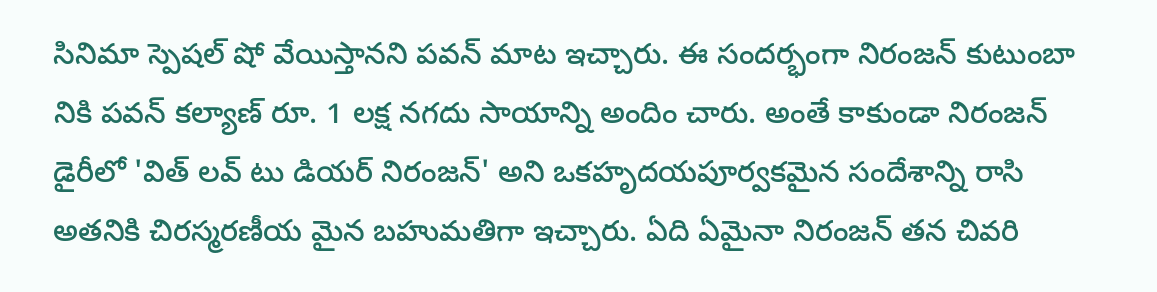సినిమా స్పెషల్ షో వేయిస్తానని పవన్ మాట ఇచ్చారు. ఈ సందర్భంగా నిరంజన్ కుటుంబా నికి పవన్ కల్యాణ్ రూ. 1 లక్ష నగదు సాయాన్ని అందిం చారు. అంతే కాకుండా నిరంజన్ డైరీలో 'విత్ లవ్ టు డియర్ నిరంజన్' అని ఒకహృదయపూర్వకమైన సందేశాన్ని రాసి అతనికి చిరస్మరణీయ మైన బహుమతిగా ఇచ్చారు. ఏది ఏమైనా నిరంజన్ తన చివరి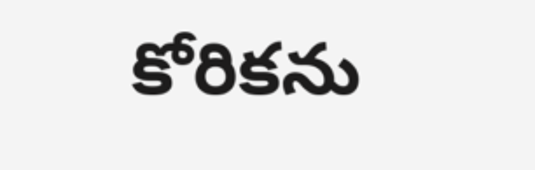కోరికను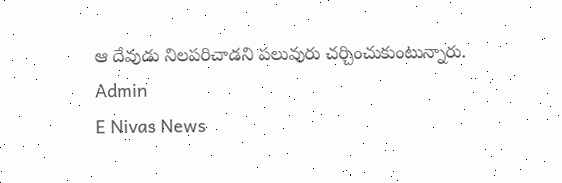ఆ దేవుడు నిలపరిచాడని పలువురు చర్చించుకుంటున్నారు.
Admin
E Nivas News